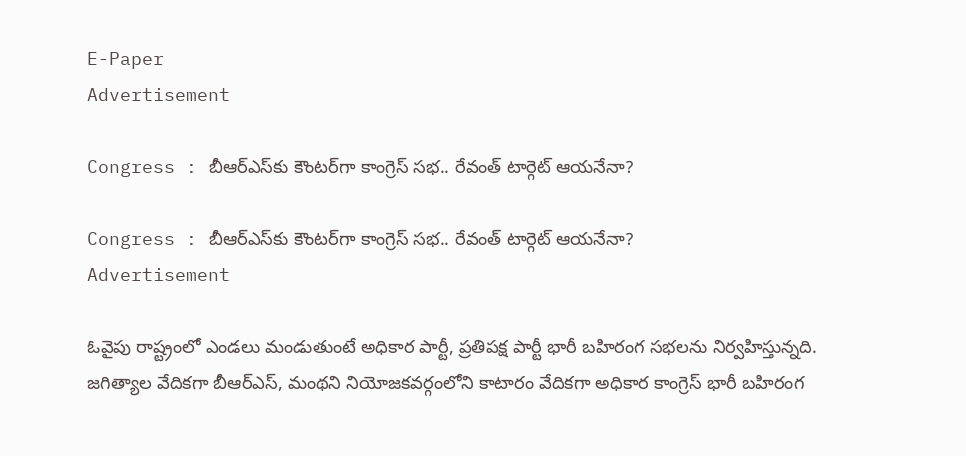E-Paper
Advertisement

Congress : బీఆర్ఎస్‌కు కౌంటర్‌గా కాంగ్రెస్ సభ.. రేవంత్ టార్గెట్ ఆయనేనా?

Congress : బీఆర్ఎస్‌కు కౌంటర్‌గా కాంగ్రెస్ సభ.. రేవంత్ టార్గెట్ ఆయనేనా?
Advertisement

ఓవైపు రాష్ట్రంలో ఎండలు మండుతుంటే అధికార పార్టీ, ప్రతిపక్ష పార్టీ భారీ బహిరంగ సభలను నిర్వహిస్తున్నది. జగిత్యాల వేదికగా బీఆర్ఎస్, మంథని నియోజకవర్గంలోని కాటారం వేదికగా అధికార కాంగ్రెస్ భారీ బహిరంగ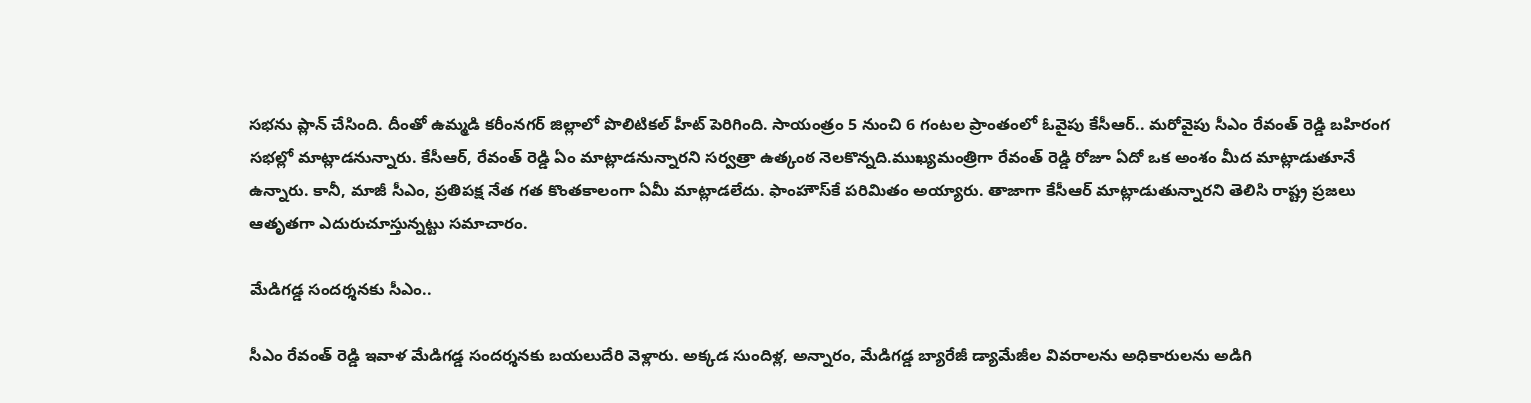సభను ప్లాన్ చేసింది. దీంతో ఉమ్మడి కరీంనగర్ జిల్లాలో పొలిటికల్ హీట్ పెరిగింది. సాయంత్రం 5 నుంచి 6 గంటల ప్రాంతంలో ఓవైపు కేసీఆర్.. మరోవైపు సీఎం రేవంత్ రెడ్డి బహిరంగ సభల్లో మాట్లాడనున్నారు. కేసీఆర్, రేవంత్ రెడ్డి ఏం మాట్లాడనున్నారని సర్వత్రా ఉత్కంఠ నెలకొన్నది.ముఖ్యమంత్రిగా రేవంత్ రెడ్డి రోజూ ఏదో ఒక అంశం మీద మాట్లాడుతూనే ఉన్నారు. కానీ, మాజీ సీఎం, ప్రతిపక్ష నేత గత కొంతకాలంగా ఏమీ మాట్లాడలేదు. ఫాంహౌస్‌కే పరిమితం అయ్యారు. తాజాగా కేసీఆర్ మాట్లాడుతున్నారని తెలిసి రాష్ట్ర ప్రజలు ఆతృతగా ఎదురుచూస్తున్నట్టు సమాచారం.

మేడిగడ్డ సందర్శనకు సీఎం..

సీఎం రేవంత్ రెడ్డి ఇవాళ మేడిగడ్డ సందర్శనకు బయలుదేరి వెళ్లారు. అక్కడ సుందిళ్ల, అన్నారం, మేడిగడ్డ బ్యారేజీ డ్యామేజీల వివరాలను అధికారులను అడిగి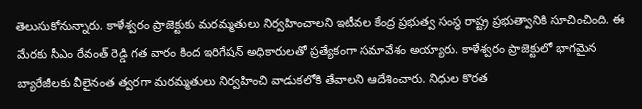తెలుసుకోనున్నారు. కాళేశ్వరం ప్రాజెక్టుకు మరమ్మతులు నిర్వహించాలని ఇటీవల కేంద్ర ప్రభుత్వ సంస్థ రాష్ట్ర ప్రభుత్వానికి సూచించింది. ఈ మేరకు సీఎం రేవంత్ రెడ్డి గత వారం కింద ఇరిగేషన్ అధికారులతో ప్రత్యేకంగా సమావేశం అయ్యారు. కాళేశ్వరం ప్రాజెక్టులో భాగమైన బ్యారేజీలకు వీలైనంత త్వరగా మరమ్మతులు నిర్వహించి వాడుకలోకి తేవాలని ఆదేశించారు. నిధుల కొరత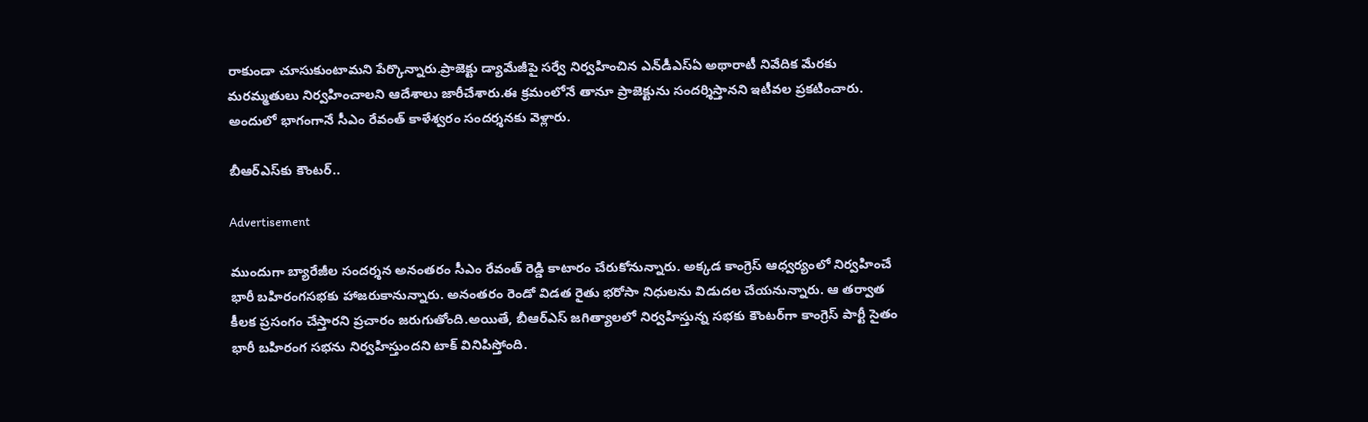రాకుండా చూసుకుంటామని పేర్కొన్నారు.ప్రాజెక్టు డ్యామేజీపై సర్వే నిర్వహించిన ఎన్‌డీఎస్ఏ అథారాటీ నివేదిక మేరకు మరమ్మతులు నిర్వహించాలని ఆదేశాలు జారీచేశారు.ఈ క్రమంలోనే తానూ ప్రాజెక్టును సందర్శిస్తానని ఇటీవల ప్రకటించారు. అందులో భాగంగానే సీఎం రేవంత్ కాళేశ్వరం సందర్శనకు వెళ్లారు.

బీఆర్ఎస్‌కు కౌంటర్..

Advertisement

ముందుగా బ్యారేజీల సందర్శన అనంతరం సీఎం రేవంత్ రెడ్డి కాటారం చేరుకోనున్నారు. అక్కడ కాంగ్రెస్ ఆధ్వర్యంలో నిర్వహించే భారీ బహిరంగసభకు హాజరుకానున్నారు. అనంతరం రెండో విడత రైతు భరోసా నిధులను విడుదల చేయనున్నారు. ఆ తర్వాత కీలక ప్రసంగం చేస్తారని ప్రచారం జరుగుతోంది.అయితే, బీఆర్ఎస్ జగిత్యాలలో నిర్వహిస్తున్న సభకు కౌంటర్‌గా కాంగ్రెస్ పార్టీ సైతం భారీ బహిరంగ సభను నిర్వహిస్తుందని టాక్ వినిపిస్తోంది.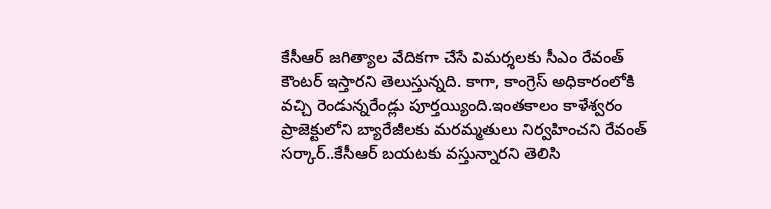కేసీఆర్ జగిత్యాల వేదికగా చేసే విమర్శలకు సీఎం రేవంత్ కౌంటర్ ఇస్తారని తెలుస్తున్నది. కాగా, కాంగ్రెస్ అధికారంలోకి వచ్చి రెండున్నరేండ్లు పూర్తయ్యింది.ఇంతకాలం కాళేశ్వరం ప్రాజెక్టులోని బ్యారేజీలకు మరమ్మతులు నిర్వహించని రేవంత్ సర్కార్..కేసీఆర్ బయటకు వస్తున్నారని తెలిసి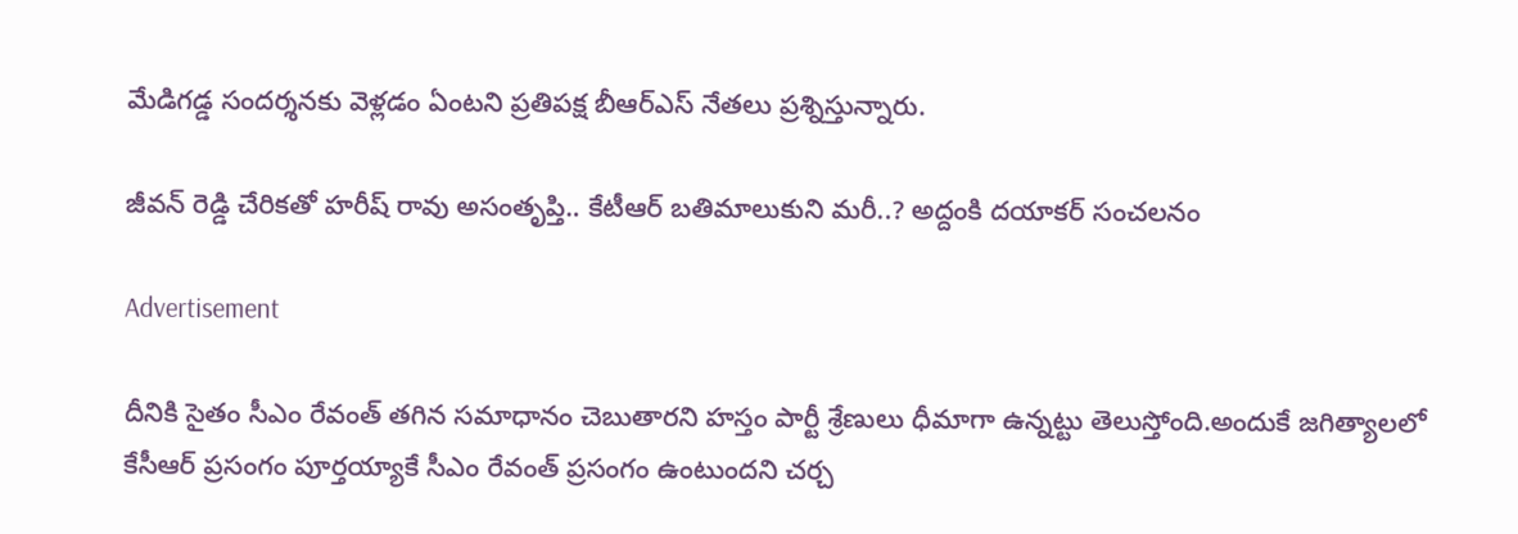మేడిగడ్డ సందర్శనకు వెళ్లడం ఏంటని ప్రతిపక్ష బీఆర్ఎస్ నేతలు ప్రశ్నిస్తున్నారు.

జీవన్ రెడ్డి చేరికతో హరీష్ రావు అసంతృప్తి.. కేటీఆర్ బతిమాలుకుని మరీ..? అద్దంకి దయాకర్ సంచలనం

Advertisement

దీనికి సైతం సీఎం రేవంత్ తగిన సమాధానం చెబుతారని హస్తం పార్టీ శ్రేణులు ధీమాగా ఉన్నట్టు తెలుస్తోంది.అందుకే జగిత్యాలలో కేసీఆర్ ప్రసంగం పూర్తయ్యాకే సీఎం రేవంత్ ప్రసంగం ఉంటుందని చర్చ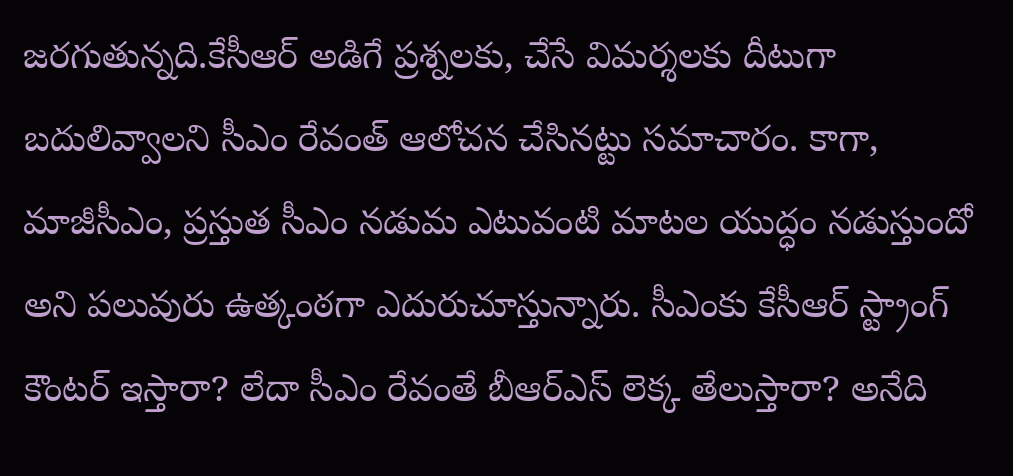జరగుతున్నది.కేసీఆర్ అడిగే ప్రశ్నలకు, చేసే విమర్శలకు దీటుగా బదులివ్వాలని సీఎం రేవంత్ ఆలోచన చేసినట్టు సమాచారం. కాగా, మాజీసీఎం, ప్రస్తుత సీఎం నడుమ ఎటువంటి మాటల యుద్ధం నడుస్తుందో అని పలువురు ఉత్కంఠగా ఎదురుచూస్తున్నారు. సీఎంకు కేసీఆర్ స్ట్రాంగ్ కౌంటర్ ఇస్తారా? లేదా సీఎం రేవంతే బీఆర్ఎస్ లెక్క తేలుస్తారా? అనేది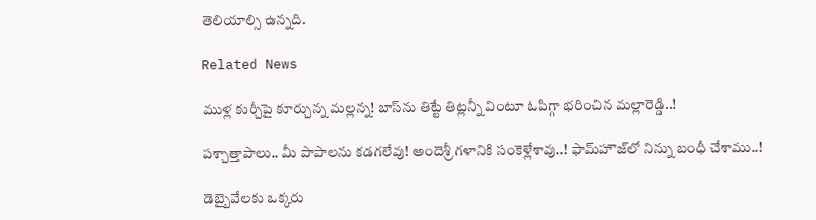తెలియాల్సి ఉన్నది.

Related News

ముళ్ల కుర్చీపై కూర్చున్న మ‌ల్ల‌న్న‌! బాస్‌ను తిట్టే తిట్ల‌న్నీ వింటూ ఓపిగ్గా భ‌రించిన మ‌ల్లారెడ్డి..!

ప‌శ్చాత్తాపాలు.. మీ పాపాల‌ను క‌డ‌గ‌లేవు! అందెశ్రీ గ‌ళానికి సంకెళ్లేశావు..! ఫామ్‌హౌజ్‌లో నిన్ను బంధీ చేశాము..!

డెబ్బైవేల‌కు ఒక్క‌రు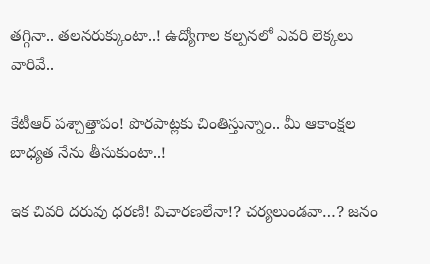త‌గ్గినా.. త‌ల‌న‌రుక్కుంటా..! ఉద్యోగాల క‌ల్ప‌న‌లో ఎవ‌రి లెక్క‌లు వారివే..

కేటీఆర్ ప‌శ్చాత్తాపం! పొరపాట్ల‌కు చింతిస్తున్నాం.. మీ ఆకాంక్ష‌ల బాధ్య‌త నేను తీసుకుంటా..!

ఇక చివరి దరువు ధరణి! విచారణలేనా!? చర్యలుండవా…? జ‌నం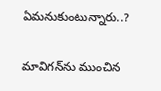ఏమ‌నుకుంటున్నారు..?

మావిగ‌న్‌ను ముంచిన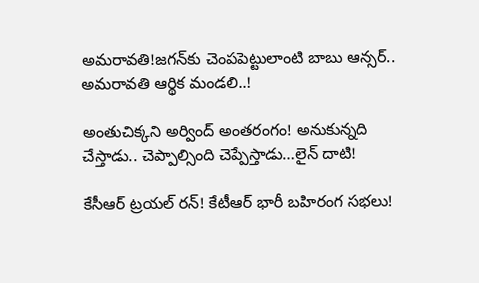అమ‌రావ‌తి!జ‌గ‌న్‌కు చెంప‌పెట్టులాంటి బాబు ఆన్స‌ర్.. అమ‌రావ‌తి ఆర్థిక మండ‌లి..!

అంతుచిక్క‌ని అర్వింద్ అంతరంగం! అనుకున్న‌ది చేస్తాడు.. చెప్పాల్సింది చెప్పేస్తాడు…లైన్ దాటి!

కేసీఆర్ ట్ర‌య‌ల్ ర‌న్‌! కేటీఆర్‌ భారీ బ‌హిరంగ స‌భ‌లు!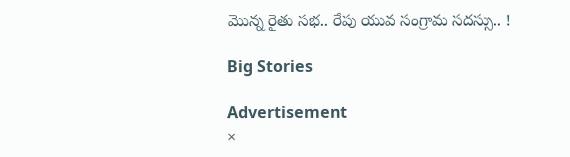మొన్న రైతు స‌భ‌.. రేపు యువ సంగ్రామ స‌ద‌స్సు.. !

Big Stories

Advertisement
×